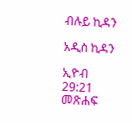ብሉይ ኪዳን

አዲስ ኪዳን

ኢዮብ 29:21 መጽሐፍ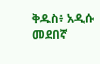ቅዱስ፥ አዲሱ መደበኛ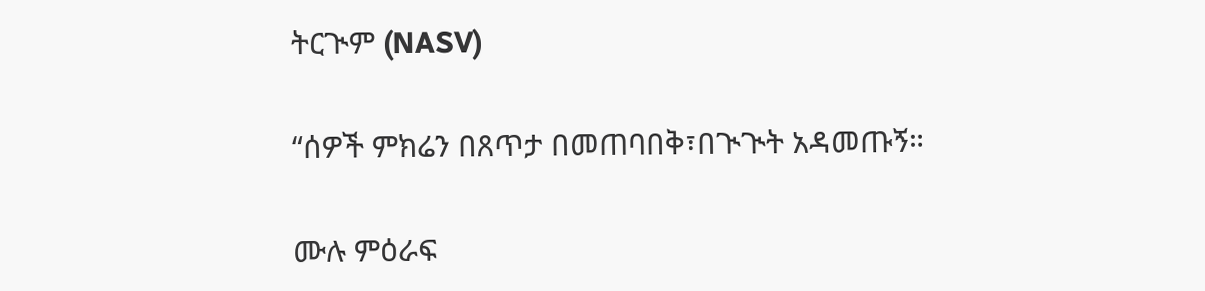ትርጒም (NASV)

“ሰዎች ምክሬን በጸጥታ በመጠባበቅ፣በጒጒት አዳመጡኝ።

ሙሉ ምዕራፍ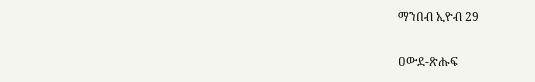ማንበብ ኢዮብ 29

ዐውደ-ጽሑፍ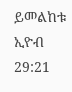ይመልከቱ ኢዮብ 29:21